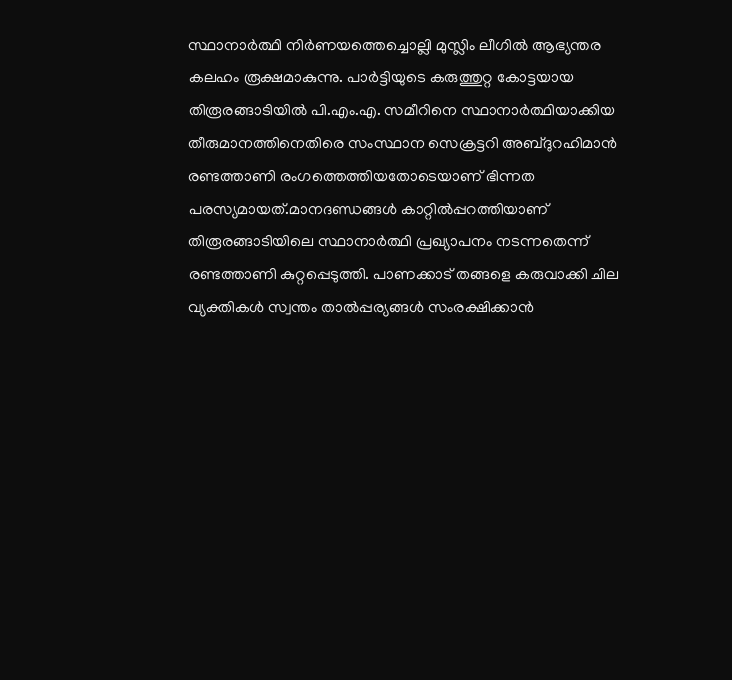സ്ഥാനാർത്ഥി നിർണയത്തെച്ചൊല്ലി മുസ്ലിം ലീഗിൽ ആഭ്യന്തര കലഹം രൂക്ഷമാകുന്നു. പാർട്ടിയുടെ കരുത്തുറ്റ കോട്ടയായ തിരൂരങ്ങാടിയിൽ പി.എം.എ. സമീറിനെ സ്ഥാനാർത്ഥിയാക്കിയ തീരുമാനത്തിനെതിരെ സംസ്ഥാന സെക്രട്ടറി അബ്ദുറഹിമാൻ രണ്ടത്താണി രംഗത്തെത്തിയതോടെയാണ് ഭിന്നത പരസ്യമായത്.മാനദണ്ഡങ്ങൾ കാറ്റിൽപ്പറത്തിയാണ് തിരൂരങ്ങാടിയിലെ സ്ഥാനാർത്ഥി പ്രഖ്യാപനം നടന്നതെന്ന് രണ്ടത്താണി കുറ്റപ്പെടുത്തി. പാണക്കാട് തങ്ങളെ കരുവാക്കി ചില വ്യക്തികൾ സ്വന്തം താൽപ്പര്യങ്ങൾ സംരക്ഷിക്കാൻ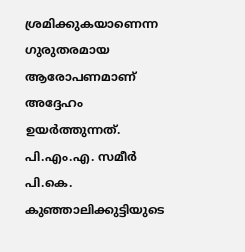ശ്രമിക്കുകയാണെന്ന ഗുരുതരമായ ആരോപണമാണ് അദ്ദേഹം ഉയർത്തുന്നത്. പി.എം.എ. സമീർ പി.കെ. കുഞ്ഞാലിക്കുട്ടിയുടെ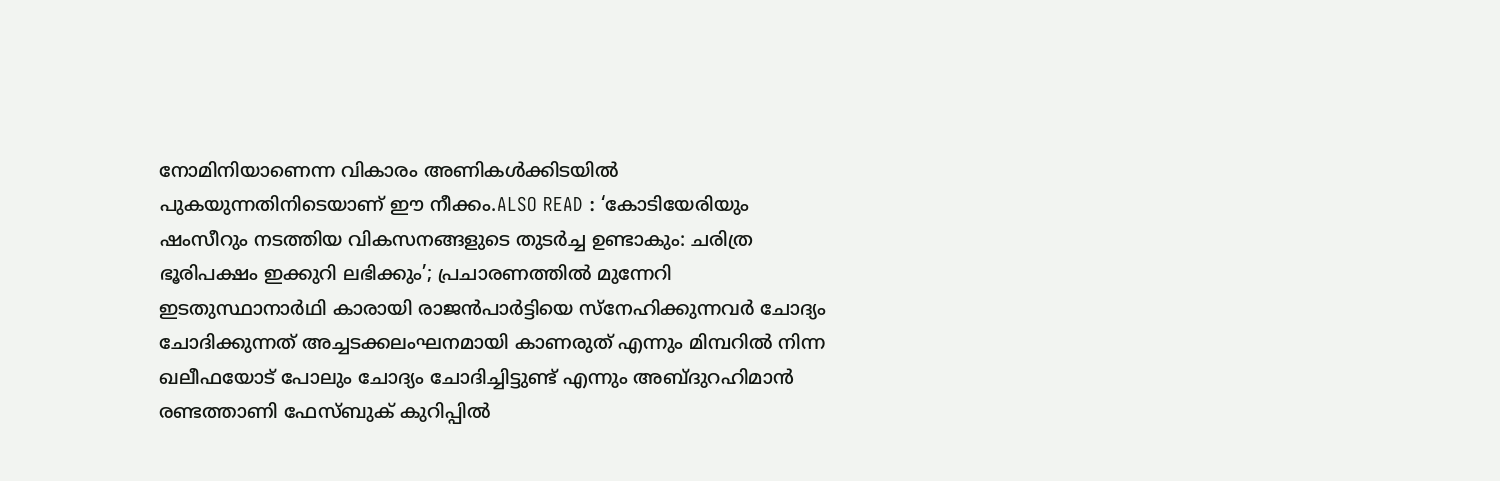നോമിനിയാണെന്ന വികാരം അണികൾക്കിടയിൽ പുകയുന്നതിനിടെയാണ് ഈ നീക്കം.ALSO READ : ‘കോടിയേരിയും ഷംസീറും നടത്തിയ വികസനങ്ങളുടെ തുടർച്ച ഉണ്ടാകും: ചരിത്ര ഭൂരിപക്ഷം ഇക്കുറി ലഭിക്കും’; പ്രചാരണത്തിൽ മുന്നേറി ഇടതുസ്ഥാനാർഥി കാരായി രാജൻപാർട്ടിയെ സ്നേഹിക്കുന്നവർ ചോദ്യം ചോദിക്കുന്നത് അച്ചടക്കലംഘനമായി കാണരുത് എന്നും മിമ്പറിൽ നിന്ന ഖലീഫയോട് പോലും ചോദ്യം ചോദിച്ചിട്ടുണ്ട് എന്നും അബ്ദുറഹിമാൻ രണ്ടത്താണി ഫേസ്ബുക് കുറിപ്പിൽ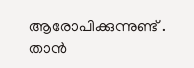ആരോപിക്കുന്നുണ്ട് . താൻ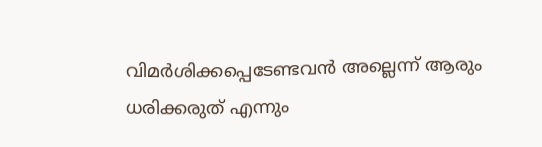വിമർശിക്കപ്പെടേണ്ടവൻ അല്ലെന്ന് ആരും ധരിക്കരുത് എന്നും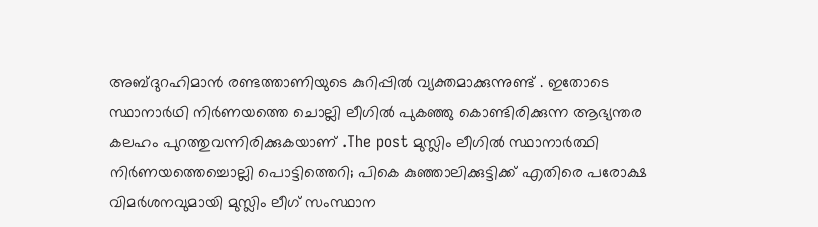അബ്ദുറഹിമാൻ രണ്ടത്താണിയുടെ കുറിപ്പിൽ വ്യക്തമാക്കുന്നുണ്ട് . ഇതോടെ സ്ഥാനാർഥി നിർണയത്തെ ചൊല്ലി ലീഗിൽ പുകഞ്ഞു കൊണ്ടിരിക്കുന്ന ആഭ്യന്തര കലഹം പുറത്തുവന്നിരിക്കുകയാണ് .The post മുസ്ലിം ലീഗിൽ സ്ഥാനാർത്ഥി നിർണയത്തെച്ചൊല്ലി പൊട്ടിത്തെറി; പികെ കുഞ്ഞാലിക്കുട്ടിക്ക് എതിരെ പരോക്ഷ വിമർശനവുമായി മുസ്ലിം ലീഗ് സംസ്ഥാന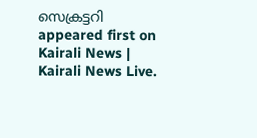സെക്രട്ടറി appeared first on Kairali News | Kairali News Live.